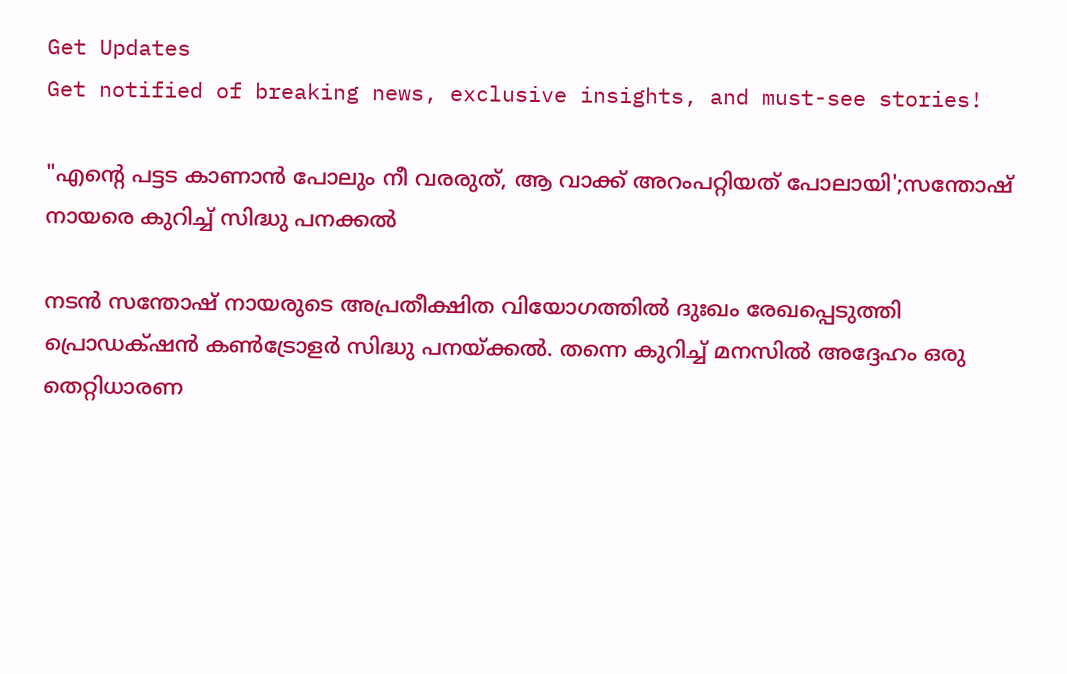Get Updates
Get notified of breaking news, exclusive insights, and must-see stories!

"എന്റെ പട്ടട കാണാൻ പോലും നീ വരരുത്, ആ വാക്ക് അറംപറ്റിയത് പോലായി';സന്തോഷ് നായരെ കുറിച്ച് സിദ്ധു പനക്കൽ

നടൻ സന്തോഷ് നായരുടെ അപ്രതീക്ഷിത വിയോഗത്തിൽ ദുഃഖം രേഖപ്പെടുത്തി പ്രൊഡക്‌ഷൻ കണ്‍ട്രോളർ സിദ്ധു പനയ്ക്കൽ. തന്നെ കുറിച്ച് മനസിൽ അദ്ദേഹം ഒരു തെറ്റിധാരണ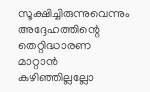സൂക്ഷിച്ചിരുന്നുവെന്നും അദ്ദേഹത്തിന്റെ തെറ്റിദ്ധാരണ മാറ്റാൻ കഴിഞ്ഞില്ലല്ലോ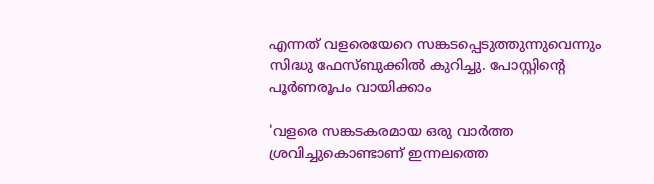എന്നത് വളരെയേറെ സങ്കടപ്പെടുത്തുന്നുവെന്നും സിദ്ധു ഫേസ്ബുക്കിൽ കുറിച്ചു. പോസ്റ്റിൻ്റെ പൂർണരൂപം വായിക്കാം

'വളരെ സങ്കടകരമായ ഒരു വാർത്ത ശ്രവിച്ചുകൊണ്ടാണ് ഇന്നലത്തെ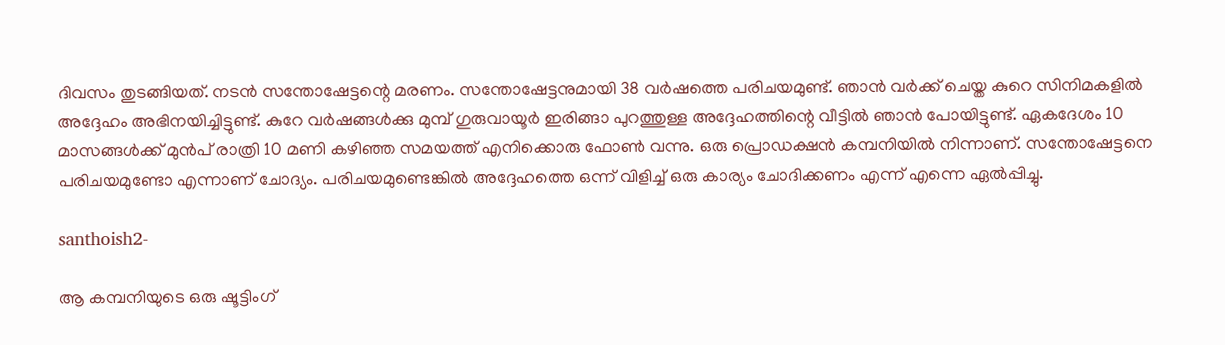ദിവസം തുടങ്ങിയത്. നടൻ സന്തോഷേട്ടന്റെ മരണം. സന്തോഷേട്ടനുമായി 38 വർഷത്തെ പരിചയമുണ്ട്. ഞാൻ വർക്ക് ചെയ്ത കുറെ സിനിമകളിൽ അദ്ദേഹം അഭിനയിച്ചിട്ടുണ്ട്. കുറേ വർഷങ്ങൾക്കു മുമ്പ് ഗുരുവായൂർ ഇരിങ്ങാ പുറത്തുള്ള അദ്ദേഹത്തിന്റെ വീട്ടിൽ ഞാൻ പോയിട്ടുണ്ട്. ഏകദേശം 10 മാസങ്ങൾക്ക് മുൻപ് രാത്രി 10 മണി കഴിഞ്ഞ സമയത്ത് എനിക്കൊരു ഫോൺ വന്നു. ഒരു പ്രൊഡക്ഷൻ കമ്പനിയിൽ നിന്നാണ്. സന്തോഷേട്ടനെ പരിചയമുണ്ടോ എന്നാണ് ചോദ്യം. പരിചയമുണ്ടെങ്കിൽ അദ്ദേഹത്തെ ഒന്ന് വിളിച്ച് ഒരു കാര്യം ചോദിക്കണം എന്ന് എന്നെ ഏൽപ്പിച്ചു.

santhoish2-

ആ കമ്പനിയുടെ ഒരു ഷൂട്ടിംഗ്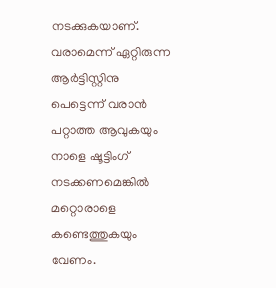നടക്കുകയാണ്. വരാമെന്ന് ഏറ്റിരുന്ന ആർട്ടിസ്റ്റിനു പെട്ടെന്ന് വരാൻ പറ്റാത്ത ആവുകയും നാളെ ഷൂട്ടിംഗ് നടക്കണമെങ്കിൽ മറ്റൊരാളെ കണ്ടെത്തുകയും വേണം.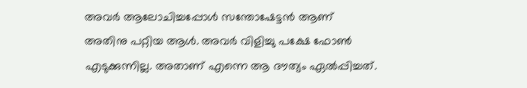അവർ ആലോചിച്ചപ്പോൾ സന്തോഷേട്ടൻ ആണ് അതിനു പറ്റിയ ആൾ. അവർ വിളിച്ചു പക്ഷേ ഫോൺ എടുക്കുന്നില്ല. അതാണ് എന്നെ ആ ദൗത്യം ഏൽപ്പിച്ചത്.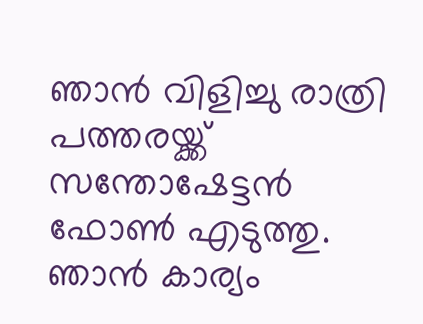ഞാൻ വിളിച്ചു രാത്രി പത്തരയ്ക്ക് സന്തോഷേട്ടൻ ഫോൺ എടുത്തു. ഞാൻ കാര്യം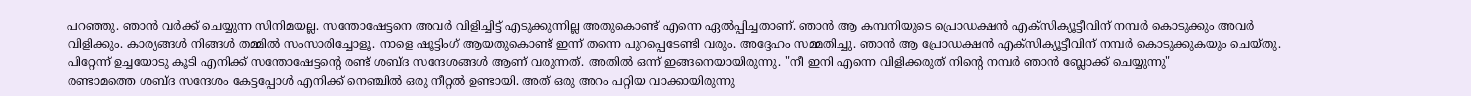പറഞ്ഞു. ഞാൻ വർക്ക് ചെയ്യുന്ന സിനിമയല്ല. സന്തോഷേട്ടനെ അവർ വിളിച്ചിട്ട് എടുക്കുന്നില്ല അതുകൊണ്ട് എന്നെ ഏൽപ്പിച്ചതാണ്. ഞാൻ ആ കമ്പനിയുടെ പ്രൊഡക്ഷൻ എക്സിക്യൂട്ടീവിന് നമ്പർ കൊടുക്കും അവർ വിളിക്കും. കാര്യങ്ങൾ നിങ്ങൾ തമ്മിൽ സംസാരിച്ചോളൂ. നാളെ ഷൂട്ടിംഗ് ആയതുകൊണ്ട് ഇന്ന് തന്നെ പുറപ്പെടേണ്ടി വരും. അദ്ദേഹം സമ്മതിച്ചു. ഞാൻ ആ പ്രോഡക്ഷൻ എക്സിക്യൂട്ടീവിന് നമ്പർ കൊടുക്കുകയും ചെയ്തു. പിറ്റേന്ന് ഉച്ചയോടു കൂടി എനിക്ക് സന്തോഷേട്ടന്റെ രണ്ട് ശബ്ദ സന്ദേശങ്ങൾ ആണ് വരുന്നത്. അതിൽ ഒന്ന് ഇങ്ങനെയായിരുന്നു. "നീ ഇനി എന്നെ വിളിക്കരുത് നിന്റെ നമ്പർ ഞാൻ ബ്ലോക്ക് ചെയ്യുന്നു"
രണ്ടാമത്തെ ശബ്ദ സന്ദേശം കേട്ടപ്പോൾ എനിക്ക് നെഞ്ചിൽ ഒരു നീറ്റൽ ഉണ്ടായി. അത് ഒരു അറം പറ്റിയ വാക്കായിരുന്നു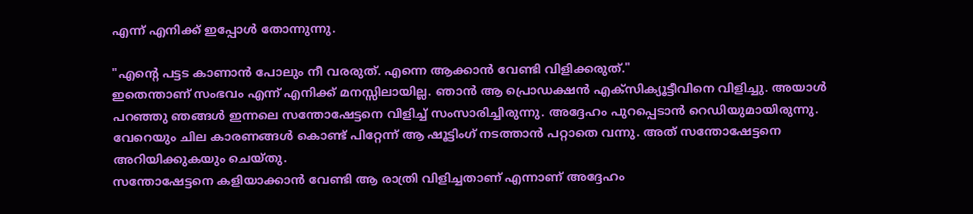എന്ന് എനിക്ക് ഇപ്പോൾ തോന്നുന്നു.

"എന്റെ പട്ടട കാണാൻ പോലും നീ വരരുത്. എന്നെ ആക്കാൻ വേണ്ടി വിളിക്കരുത്."
ഇതെന്താണ് സംഭവം എന്ന് എനിക്ക് മനസ്സിലായില്ല. ഞാൻ ആ പ്രൊഡക്ഷൻ എക്സിക്യൂട്ടീവിനെ വിളിച്ചു. അയാൾ പറഞ്ഞു ഞങ്ങൾ ഇന്നലെ സന്തോഷേട്ടനെ വിളിച്ച് സംസാരിച്ചിരുന്നു. അദ്ദേഹം പുറപ്പെടാൻ റെഡിയുമായിരുന്നു. വേറെയും ചില കാരണങ്ങൾ കൊണ്ട് പിറ്റേന്ന് ആ ഷൂട്ടിംഗ് നടത്താൻ പറ്റാതെ വന്നു. അത് സന്തോഷേട്ടനെ അറിയിക്കുകയും ചെയ്തു.
സന്തോഷേട്ടനെ കളിയാക്കാൻ വേണ്ടി ആ രാത്രി വിളിച്ചതാണ് എന്നാണ് അദ്ദേഹം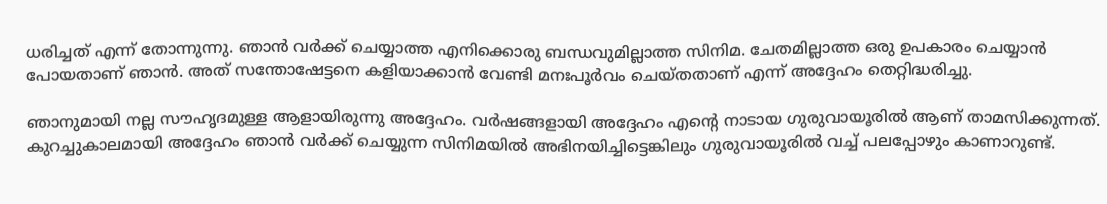ധരിച്ചത് എന്ന് തോന്നുന്നു. ഞാൻ വർക്ക് ചെയ്യാത്ത എനിക്കൊരു ബന്ധവുമില്ലാത്ത സിനിമ. ചേതമില്ലാത്ത ഒരു ഉപകാരം ചെയ്യാൻ പോയതാണ് ഞാൻ. അത് സന്തോഷേട്ടനെ കളിയാക്കാൻ വേണ്ടി മനഃപൂർവം ചെയ്തതാണ് എന്ന് അദ്ദേഹം തെറ്റിദ്ധരിച്ചു.

ഞാനുമായി നല്ല സൗഹൃദമുള്ള ആളായിരുന്നു അദ്ദേഹം. വർഷങ്ങളായി അദ്ദേഹം എന്റെ നാടായ ഗുരുവായൂരിൽ ആണ് താമസിക്കുന്നത്. കുറച്ചുകാലമായി അദ്ദേഹം ഞാൻ വർക്ക് ചെയ്യുന്ന സിനിമയിൽ അഭിനയിച്ചിട്ടെങ്കിലും ഗുരുവായൂരിൽ വച്ച് പലപ്പോഴും കാണാറുണ്ട്.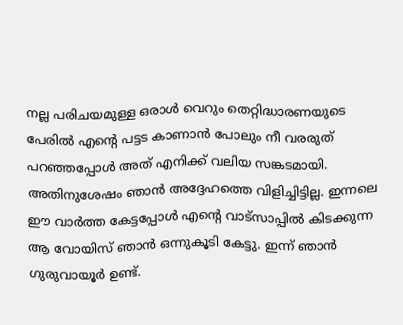നല്ല പരിചയമുള്ള ഒരാൾ വെറും തെറ്റിദ്ധാരണയുടെ പേരിൽ എന്റെ പട്ടട കാണാൻ പോലും നീ വരരുത് പറഞ്ഞപ്പോൾ അത് എനിക്ക് വലിയ സങ്കടമായി. അതിനുശേഷം ഞാൻ അദ്ദേഹത്തെ വിളിച്ചിട്ടില്ല. ഇന്നലെ ഈ വാർത്ത കേട്ടപ്പോൾ എന്റെ വാട്സാപ്പിൽ കിടക്കുന്ന ആ വോയിസ് ഞാൻ ഒന്നുകൂടി കേട്ടു. ഇന്ന് ഞാൻ ഗുരുവായൂർ ഉണ്ട്.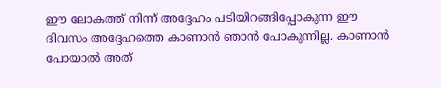ഈ ലോകത്ത് നിന്ന് അദ്ദേഹം പടിയിറങ്ങിപ്പോകുന്ന ഈ ദിവസം അദ്ദേഹത്തെ കാണാൻ ഞാൻ പോകുന്നില്ല. കാണാൻ പോയാൽ അത്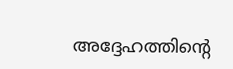അദ്ദേഹത്തിന്റെ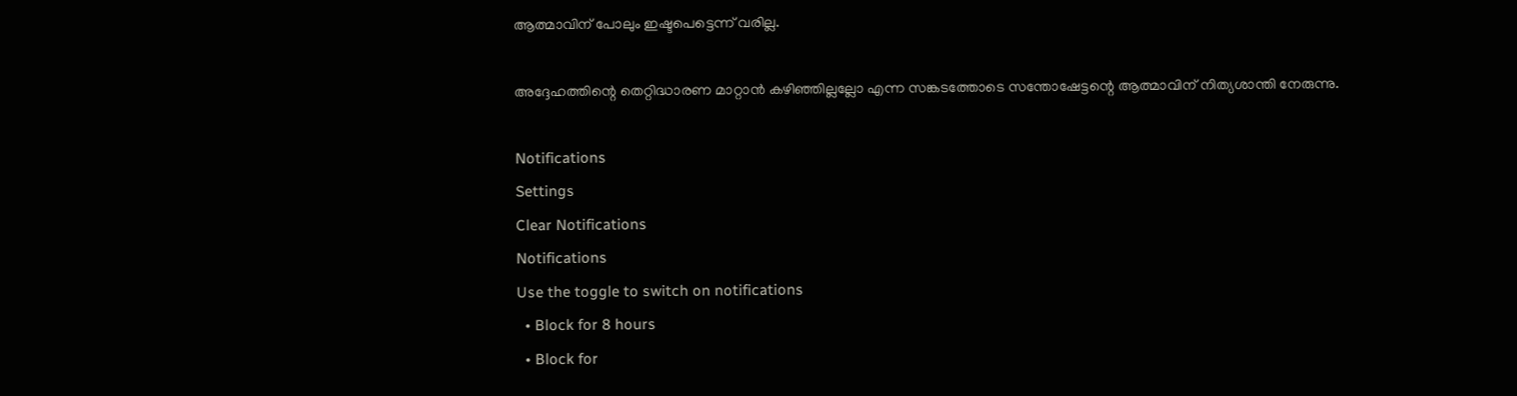ആത്മാവിന് പോലും ഇഷ്ടപെട്ടെന്ന് വരില്ല.

അദ്ദേഹത്തിന്റെ തെറ്റിദ്ധാരണ മാറ്റാൻ കഴിഞ്ഞില്ലല്ലോ എന്ന സങ്കടത്തോടെ സന്തോഷേട്ടന്റെ ആത്മാവിന് നിത്യശാന്തി നേരുന്നു.

Notifications
Settings
Clear Notifications
Notifications
Use the toggle to switch on notifications
  • Block for 8 hours
  • Block for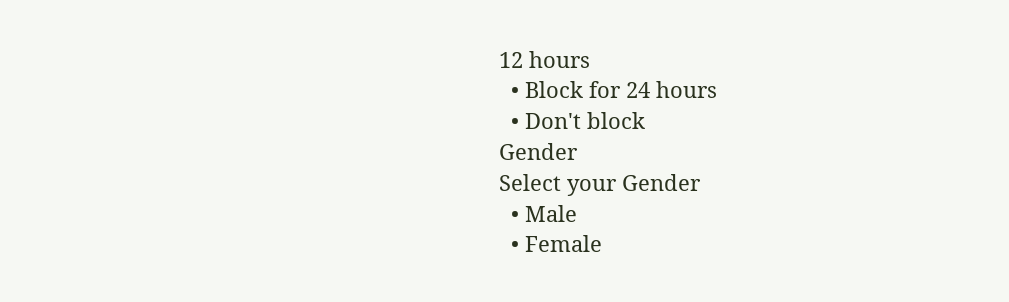12 hours
  • Block for 24 hours
  • Don't block
Gender
Select your Gender
  • Male
  • Female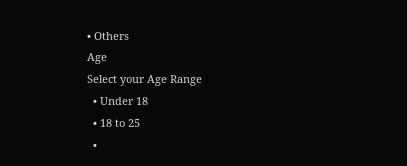• Others
Age
Select your Age Range
  • Under 18
  • 18 to 25
  •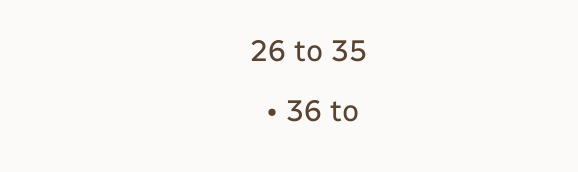26 to 35
  • 36 to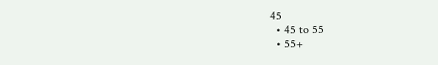45
  • 45 to 55
  • 55+